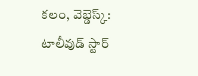కలం, వెబ్డెస్క్: టాలీవుడ్ స్టార్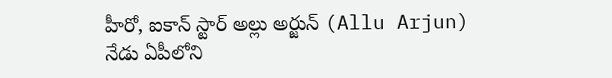హీరో, ఐకాన్ స్టార్ అల్లు అర్జున్ (Allu Arjun) నేడు ఏపీలోని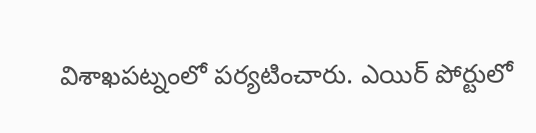విశాఖపట్నంలో పర్యటించారు. ఎయిర్ పోర్టులో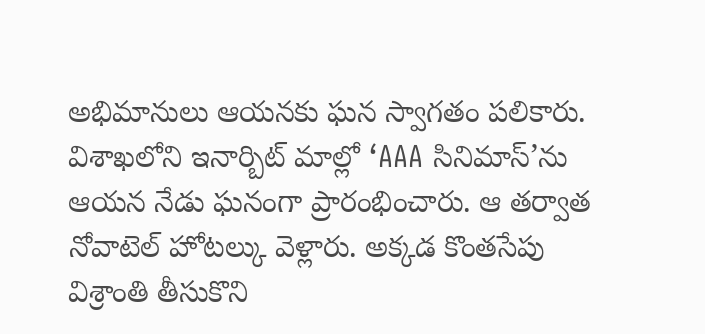అభిమానులు ఆయనకు ఘన స్వాగతం పలికారు. విశాఖలోని ఇనార్బిట్ మాల్లో ‘AAA సినిమాస్’ను ఆయన నేడు ఘనంగా ప్రారంభించారు. ఆ తర్వాత నోవాటెల్ హోటల్కు వెళ్లారు. అక్కడ కొంతసేపు విశ్రాంతి తీసుకొని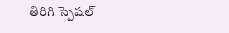తిరిగి స్పెషల్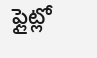ఫ్లైట్లో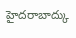హైదరాబాద్కు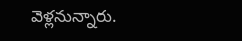వెళ్లనున్నారు.